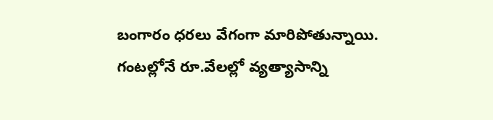బంగారం ధరలు వేగంగా మారిపోతున్నాయి. గంటల్లోనే రూ.వేలల్లో వ్యత్యాసాన్ని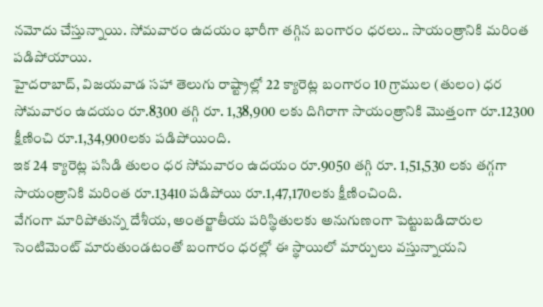నమోదు చేస్తున్నాయి. సోమవారం ఉదయం భారీగా తగ్గిన బంగారం ధరలు.. సాయంత్రానికి మరింత పడిపోయాయి.
హైదరాబాద్, విజయవాడ సహా తెలుగు రాష్ట్రాల్లో 22 క్యారెట్ల బంగారం 10 గ్రాముల (తులం) ధర సోమవారం ఉదయం రూ.8300 తగ్గి రూ. 1,38,900 లకు దిగిరాగా సాయంత్రానికి మొత్తంగా రూ.12300 క్షీణించి రూ.1,34,900లకు పడిపోయింది.
ఇక 24 క్యారెట్ల పసిడి తులం ధర సోమవారం ఉదయం రూ.9050 తగ్గి రూ. 1,51,530 లకు తగ్గగా సాయంత్రానికి మరింత రూ.13410 పడిపోయి రూ.1,47,170లకు క్షీణించింది.
వేగంగా మారిపోతున్న దేశీయ, అంతర్జాతీయ పరిస్థితులకు అనుగుణంగా పెట్టుబడిదారుల సెంటిమెంట్ మారుతుండటంతో బంగారం ధరల్లో ఈ స్థాయిలో మార్పులు వస్తున్నాయని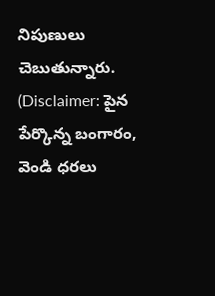నిపుణులు చెబుతున్నారు.
(Disclaimer: పైన పేర్కొన్న బంగారం, వెండి ధరలు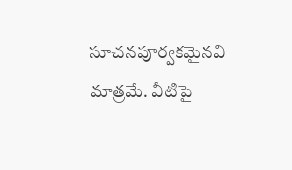సూచనపూర్వకమైనవి మాత్రమే. వీటిపై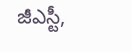జీఎస్టీ,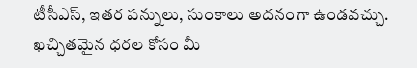టీసీఎస్, ఇతర పన్నులు, సుంకాలు అదనంగా ఉండవచ్చు. ఖచ్చితమైన ధరల కోసం మీ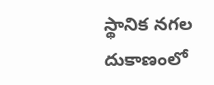స్థానిక నగల దుకాణంలో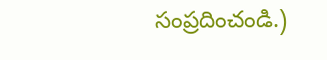సంప్రదించండి.)